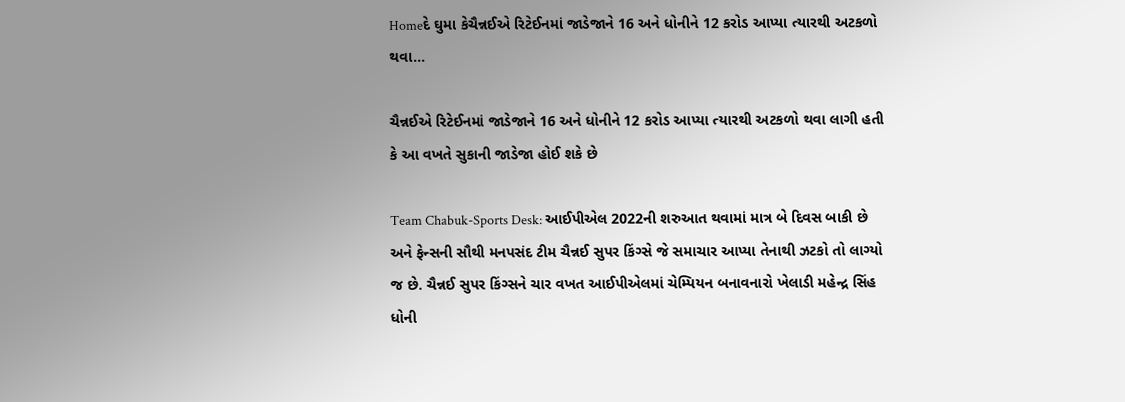Homeદે ઘુમા કેચૈન્નઈએ રિટેઈનમાં જાડેજાને 16 અને ધોનીને 12 કરોડ આપ્યા ત્યારથી અટકળો થવા...

ચૈન્નઈએ રિટેઈનમાં જાડેજાને 16 અને ધોનીને 12 કરોડ આપ્યા ત્યારથી અટકળો થવા લાગી હતી કે આ વખતે સુકાની જાડેજા હોઈ શકે છે

Team Chabuk-Sports Desk: આઈપીએલ 2022ની શરુઆત થવામાં માત્ર બે દિવસ બાકી છે અને ફેન્સની સૌથી મનપસંદ ટીમ ચૈન્નઈ સુપર કિંગ્સે જે સમાચાર આપ્યા તેનાથી ઝટકો તો લાગ્યો જ છે. ચૈન્નઈ સુપર કિંગ્સને ચાર વખત આઈપીએલમાં ચેમ્પિયન બનાવનારો ખેલાડી મહેન્દ્ર સિંહ ધોની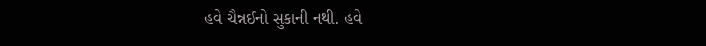હવે ચૈન્નઈનો સુકાની નથી. હવે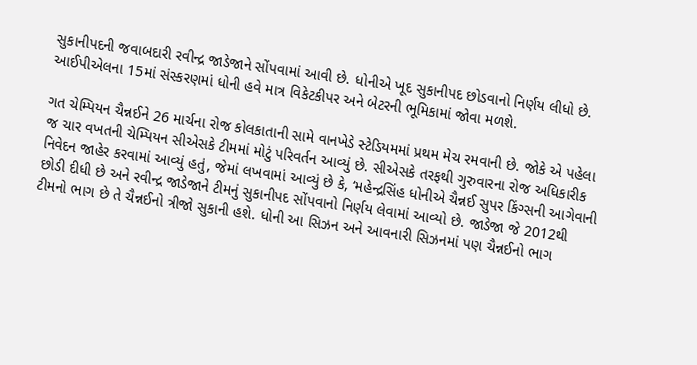સુકાનીપદની જવાબદારી રવીન્દ્ર જાડેજાને સોંપવામાં આવી છે. ધોનીએ ખૂદ સુકાનીપદ છોડવાનો નિર્ણય લીધો છે. આઈપીએલના 15માં સંસ્કરણમાં ધોની હવે માત્ર વિકેટકીપર અને બેટરની ભૂમિકામાં જોવા મળશે.

ગત ચેમ્પિયન ચૈન્નઈને 26 માર્ચના રોજ કોલકાતાની સામે વાનખેડે સ્ટેડિયમમાં પ્રથમ મેચ રમવાની છે. જોકે એ પહેલા જ ચાર વખતની ચેમ્પિયન સીએસકે ટીમમાં મોટું પરિવર્તન આવ્યું છે. સીએસકે તરફથી ગુરુવારના રોજ અધિકારીક નિવેદન જાહેર કરવામાં આવ્યું હતું, જેમાં લખવામાં આવ્યું છે કે, ‘મહેન્દ્રસિંહ ધોનીએ ચૈન્નઈ સુપર કિંગ્સની આગેવાની છોડી દીધી છે અને રવીન્દ્ર જાડેજાને ટીમનું સુકાનીપદ સોંપવાનો નિર્ણય લેવામાં આવ્યો છે. જાડેજા જે 2012થી ટીમનો ભાગ છે તે ચૈન્નઈનો ત્રીજો સુકાની હશે. ધોની આ સિઝન અને આવનારી સિઝનમાં પણ ચૈન્નઈનો ભાગ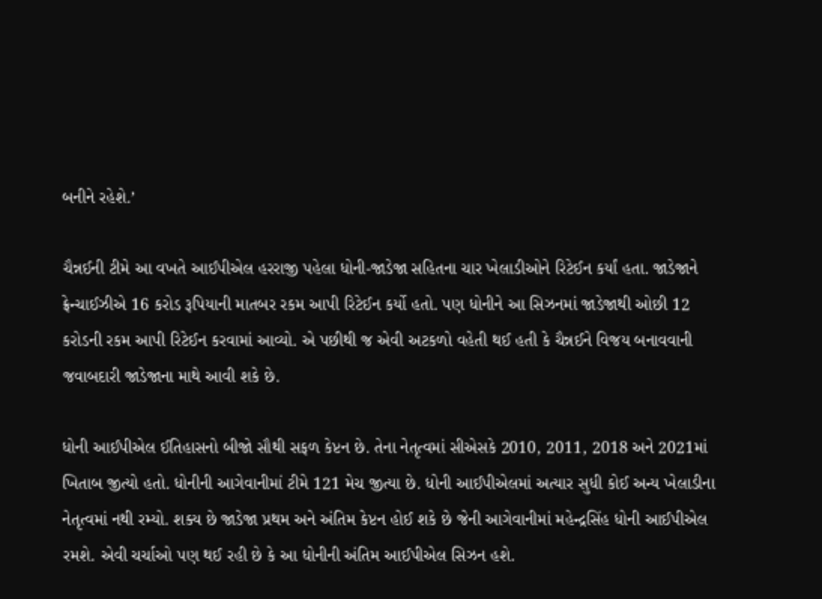બનીને રહેશે.’

ચૈન્નઈની ટીમે આ વખતે આઈપીએલ હરરાજી પહેલા ધોની-જાડેજા સહિતના ચાર ખેલાડીઓને રિટેઈન કર્યાં હતા. જાડેજાને ફ્રેન્ચાઈઝીએ 16 કરોડ રૂપિયાની માતબર રકમ આપી રિટેઈન કર્યો હતો. પણ ધોનીને આ સિઝનમાં જાડેજાથી ઓછી 12 કરોડની રકમ આપી રિટેઈન કરવામાં આવ્યો. એ પછીથી જ એવી અટકળો વહેતી થઈ હતી કે ચૈન્નઈને વિજય બનાવવાની જવાબદારી જાડેજાના માથે આવી શકે છે.

ધોની આઈપીએલ ઈતિહાસનો બીજો સૌથી સફળ કેપ્ટન છે. તેના નેતૃત્વમાં સીએસકે 2010, 2011, 2018 અને 2021માં ખિતાબ જીત્યો હતો. ધોનીની આગેવાનીમાં ટીમે 121 મેચ જીત્યા છે. ધોની આઈપીએલમાં અત્યાર સુધી કોઈ અન્ય ખેલાડીના નેતૃત્વમાં નથી રમ્યો. શક્ય છે જાડેજા પ્રથમ અને અંતિમ કેપ્ટન હોઈ શકે છે જેની આગેવાનીમાં મહેન્દ્રસિંહ ધોની આઈપીએલ રમશે. એવી ચર્ચાઓ પણ થઈ રહી છે કે આ ધોનીની અંતિમ આઈપીએલ સિઝન હશે.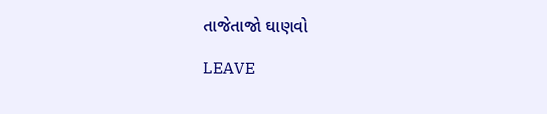તાજેતાજો ઘાણવો

LEAVE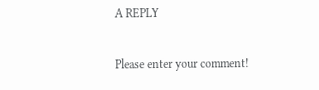A REPLY

Please enter your comment!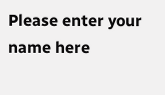Please enter your name here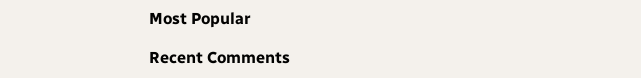Most Popular

Recent Comments